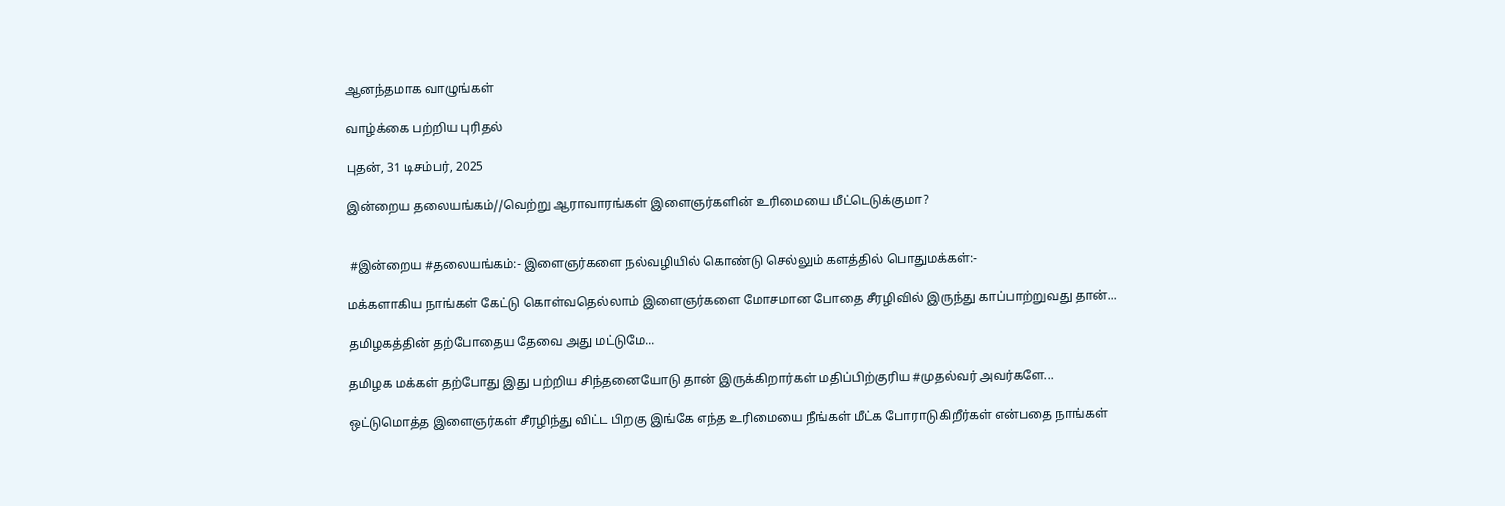ஆனந்தமாக வாழுங்கள்

வாழ்க்கை பற்றிய புரிதல்

புதன், 31 டிசம்பர், 2025

இன்றைய தலையங்கம்//வெற்று ஆராவாரங்கள் இளைஞர்களின் உரிமையை மீட்டெடுக்குமா?


 #இன்றைய #தலையங்கம்:- இளைஞர்களை நல்வழியில் கொண்டு செல்லும் களத்தில் பொதுமக்கள்:-

மக்களாகிய நாங்கள் கேட்டு கொள்வதெல்லாம் இளைஞர்களை மோசமான போதை சீரழிவில் இருந்து காப்பாற்றுவது தான்...

தமிழகத்தின் தற்போதைய தேவை அது மட்டுமே...

தமிழக மக்கள் தற்போது இது பற்றிய சிந்தனையோடு தான் இருக்கிறார்கள் மதிப்பிற்குரிய #முதல்வர் அவர்களே...

ஒட்டுமொத்த இளைஞர்கள் சீரழிந்து விட்ட பிறகு இங்கே எந்த உரிமையை நீங்கள் மீட்க போராடுகிறீர்கள் என்பதை நாங்கள்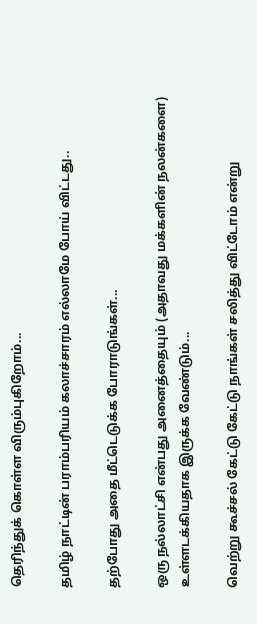தெரிந்துக் கொள்ள விரும்புகிறோம்...

தமிழ் நாட்டின் பராம்பரியம் கலாச்சாரம் எல்லாமே போய் விட்டது..

தற்போது அதை மீட்டெடுக்க போராடுங்கள்...

ஒரு நல்லாட்சி என்பது அனைத்தையும் (அதாவது மக்களின் நலன்களை) உள்ளடக்கியதாக இருக்க வேண்டும்...

வெற்று கூச்சல் கேட்டு கேட்டு நாங்கள் சலித்து விட்டோம் என்று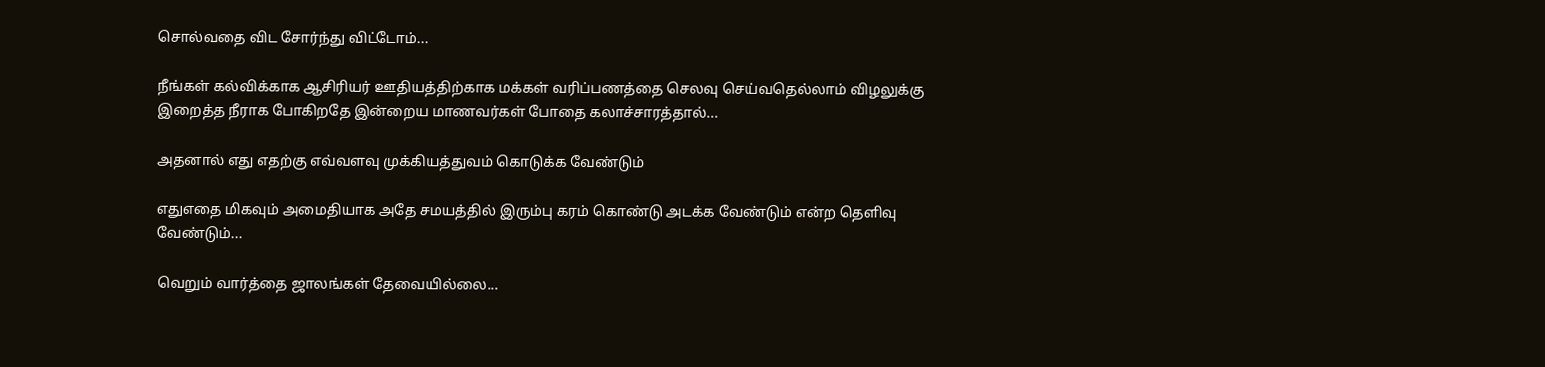சொல்வதை விட சோர்ந்து விட்டோம்...

நீங்கள் கல்விக்காக ஆசிரியர் ஊதியத்திற்காக மக்கள் வரிப்பணத்தை செலவு செய்வதெல்லாம் விழலுக்கு இறைத்த நீராக போகிறதே இன்றைய மாணவர்கள் போதை கலாச்சாரத்தால்...

அதனால் எது எதற்கு எவ்வளவு முக்கியத்துவம் கொடுக்க வேண்டும்

எதுஎதை மிகவும் அமைதியாக அதே சமயத்தில் இரும்பு கரம் கொண்டு அடக்க வேண்டும் என்ற தெளிவு வேண்டும்...

வெறும் வார்த்தை ஜாலங்கள் தேவையில்லை...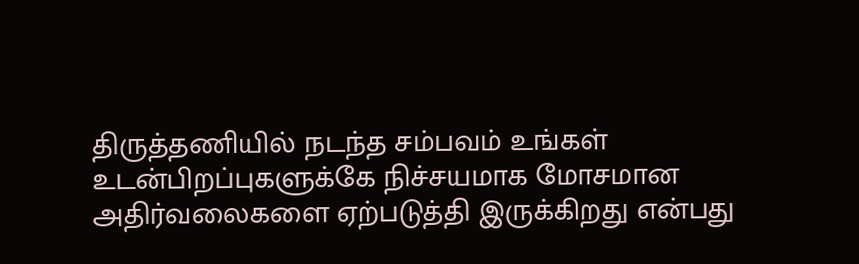திருத்தணியில் நடந்த சம்பவம் உங்கள் உடன்பிறப்புகளுக்கே நிச்சயமாக மோசமான அதிர்வலைகளை ஏற்படுத்தி இருக்கிறது என்பது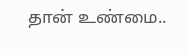தான் உண்மை..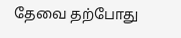தேவை தற்போது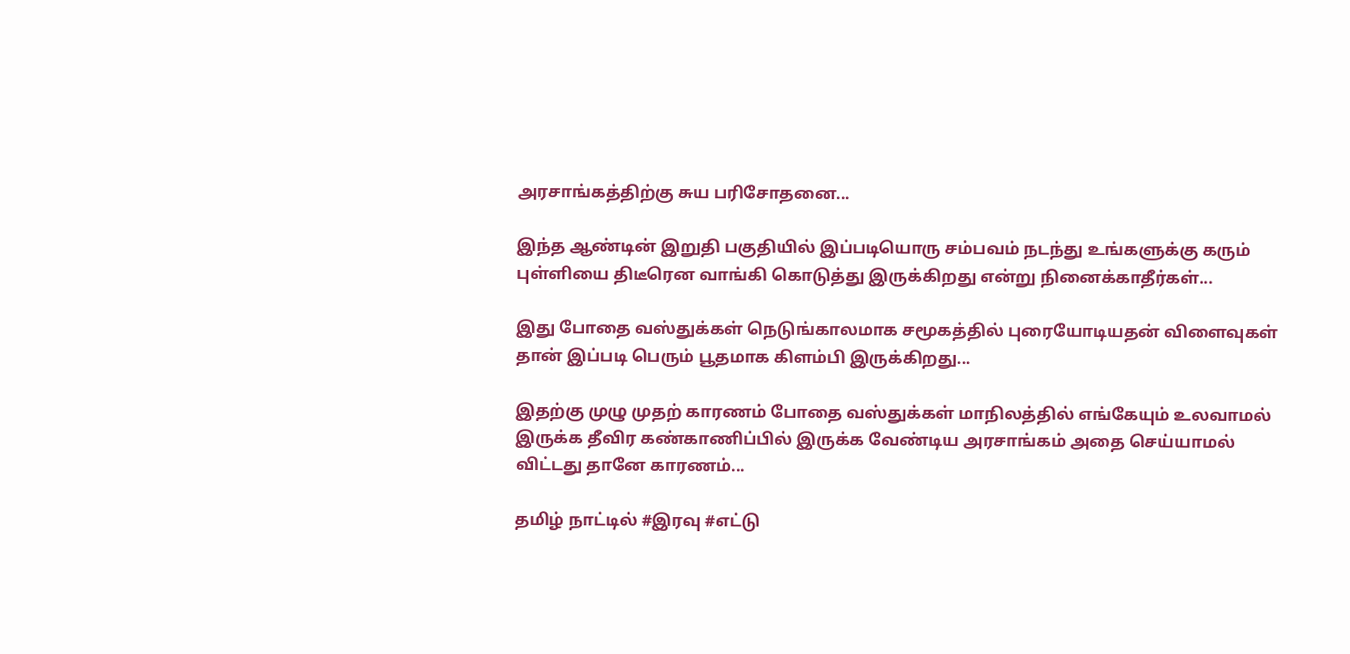அரசாங்கத்திற்கு சுய பரிசோதனை...

இந்த ஆண்டின் இறுதி பகுதியில் இப்படியொரு சம்பவம் நடந்து உங்களுக்கு கரும் புள்ளியை திடீரென வாங்கி கொடுத்து இருக்கிறது என்று நினைக்காதீர்கள்...

இது போதை வஸ்துக்கள் நெடுங்காலமாக சமூகத்தில் புரையோடியதன் விளைவுகள் தான் இப்படி பெரும் பூதமாக கிளம்பி இருக்கிறது...

இதற்கு முழு முதற் காரணம் போதை வஸ்துக்கள் மாநிலத்தில் எங்கேயும் உலவாமல் இருக்க தீவிர கண்காணிப்பில் இருக்க வேண்டிய அரசாங்கம் அதை செய்யாமல் விட்டது தானே காரணம்...

தமிழ் நாட்டில் #இரவு #எட்டு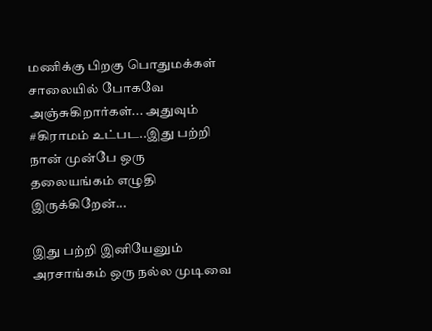மணிக்கு பிறகு பொதுமக்கள் சாலையில் போகவே அஞ்சுகிறார்கள்... அதுவும் #கிராமம் உட்பட..இது பற்றி நான் முன்பே ஒரு தலையங்கம் எழுதி இருக்கிறேன்...

இது பற்றி இனியேனும் அரசாங்கம் ஒரு நல்ல முடிவை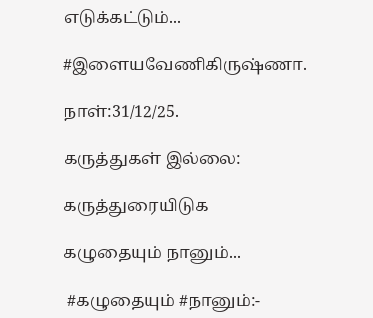எடுக்கட்டும்...

#இளையவேணிகிருஷ்ணா.

நாள்:31/12/25.

கருத்துகள் இல்லை:

கருத்துரையிடுக

கழுதையும் நானும்...

 #கழுதையும் #நானும்:-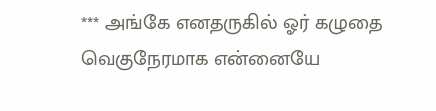*** அங்கே எனதருகில் ஓர் கழுதை வெகுநேரமாக என்னையே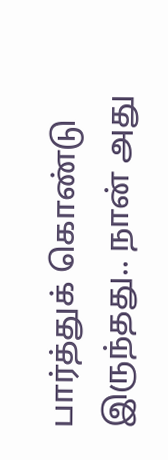பார்த்துக் கொண்டு இருந்தது.. நான் அது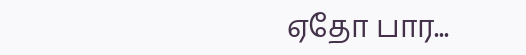ஏதோ பார...